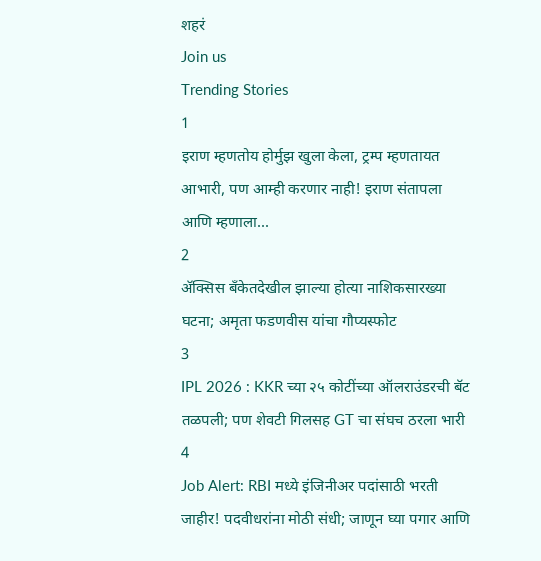शहरं
Join us
Trending Stories
1
इराण म्हणतोय होर्मुझ खुला केला, ट्रम्प म्हणतायत आभारी, पण आम्ही करणार नाही! इराण संतापला आणि म्हणाला...
2
ॲक्सिस बँकेतदेखील झाल्या होत्या नाशिकसारख्या घटना; अमृता फडणवीस यांचा गौप्यस्फोट
3
IPL 2026 : KKR च्या २५ कोटींच्या ऑलराउंडरची बॅट तळपली; पण शेवटी गिलसह GT चा संघच ठरला भारी
4
Job Alert: RBI मध्ये इंजिनीअर पदांसाठी भरती जाहीर! पदवीधरांना मोठी संधी; जाणून घ्या पगार आणि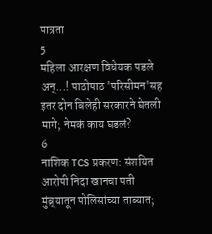पात्रता
5
महिला आरक्षण विधेयक पडले अन्...! पाठोपाठ 'परिसीमन'सह इतर दोन बिलेही सरकारने घेतली मागे; नेमकं काय घडलं?
6
नाशिक TCS प्रकरण: संशयित आरोपी निदा खानचा पती मुंब्र्यातून पोलिसांच्या ताब्यात;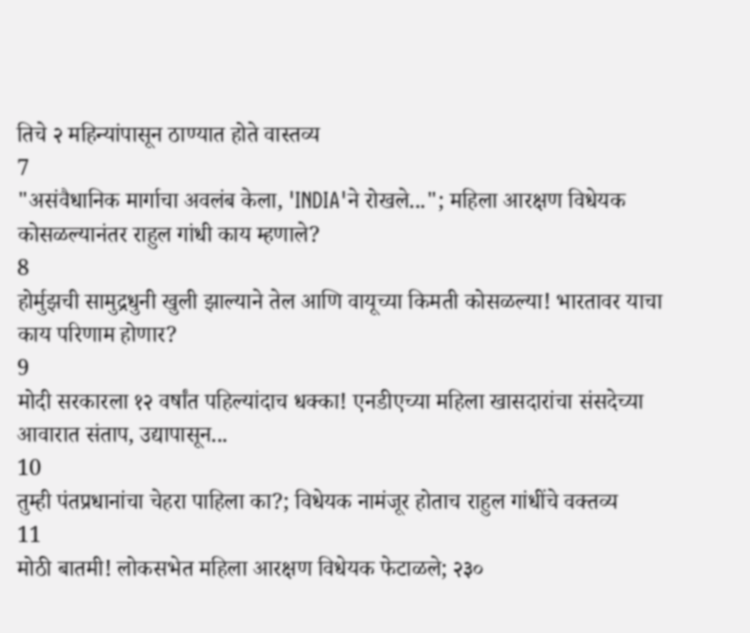तिचे २ महिन्यांपासून ठाण्यात होते वास्तव्य
7
"असंवैधानिक मार्गाचा अवलंब केला, 'INDIA'ने रोखले..."; महिला आरक्षण विधेयक कोसळल्यानंतर राहुल गांधी काय म्हणाले?
8
होर्मुझची सामुद्रधुनी खुली झाल्याने तेल आणि वायूच्या किमती कोसळल्या! भारतावर याचा काय परिणाम होणार?
9
मोदी सरकारला १२ वर्षांत पहिल्यांदाच धक्का! एनडीएच्या महिला खासदारांचा संसदेच्या आवारात संताप, उद्यापासून...
10
तुम्ही पंतप्रधानांचा चेहरा पाहिला का?; विधेयक नामंजूर होताच राहुल गांधींचे वक्तव्य
11
मोठी बातमी! लोकसभेत महिला आरक्षण विधेयक फेटाळले; २३०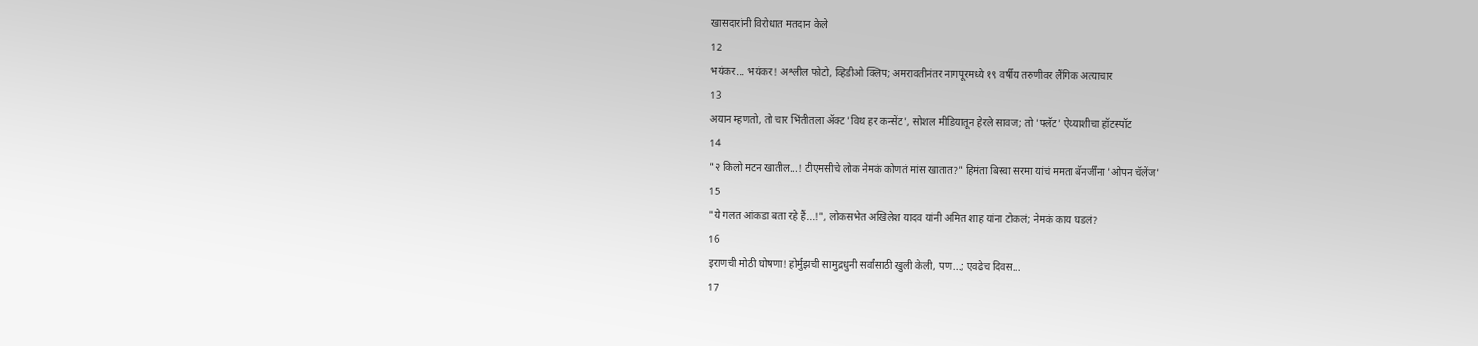खासदारांनी विरोधात मतदान केले
12
भयंकर... भयंकर! अश्लील फोटो, व्हिडीओ क्लिप; अमरावतीनंतर नागपूरमध्ये १९ वर्षीय तरुणीवर लैंगिक अत्याचार
13
अयान म्हणतो, तो चार भिंतीतला अ‍ॅक्ट 'विथ हर कन्सेंट', सोशल मीडियातून हेरले सावज; तो 'फ्लॅट' ऐय्याशीचा हॉटस्पॉट
14
"२ किलो मटन खातील...! टीएमसीचे लोक नेमकं कोणतं मांस खातात?" हिमंता बिस्वा सरमा यांचं ममता बॅनर्जींना 'ओपन चॅलेंज'
15
"ये गलत आंकडा बता रहे हैं...!", लोकसभेत अखिलेश यादव यांनी अमित शाह यांना टोकलं; नेमकं काय घडलं?
16
इराणची मोठी घोषणा! होर्मुझची सामुद्रधुनी सर्वांसाठी खुली केली, पण...; एवढेच दिवस...
17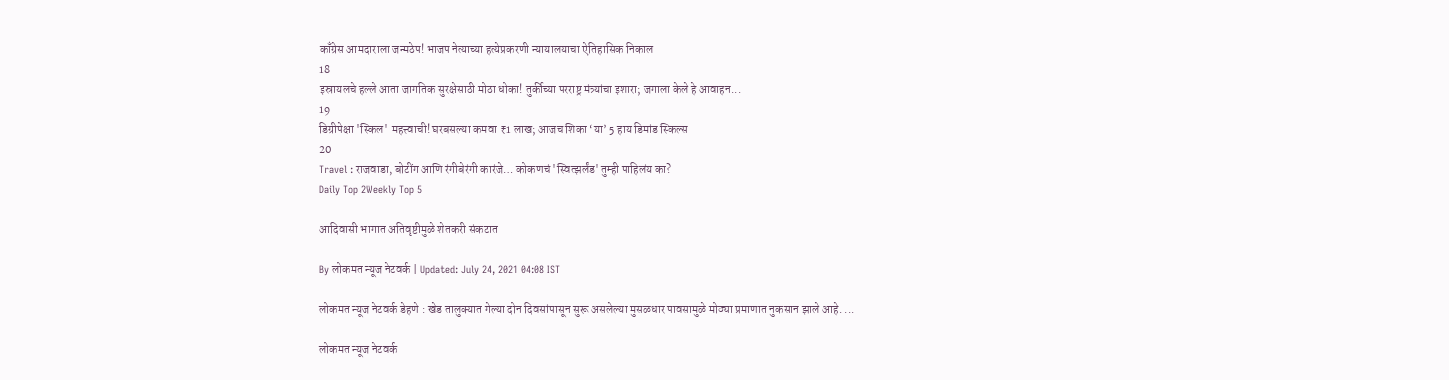काँग्रेस आमदाराला जन्मठेप! भाजप नेत्याच्या हत्येप्रकरणी न्यायालयाचा ऐतिहासिक निकाल
18
इस्रायलचे हल्ले आता जागतिक सुरक्षेसाठी मोठा धोका! तुर्कीच्या परराष्ट्र मंत्र्यांचा इशारा; जगाला केले हे आवाहन...
19
डिग्रीपेक्षा 'स्किल' महत्त्वाची! घरबसल्या कमवा ₹1 लाख; आजच शिका ‘या’ 5 हाय डिमांड स्किल्स
20
Travel : राजवाडा, बोटींग आणि रंगीबेरंगी कारंजे… कोकणचं 'स्वित्झर्लंड' तुम्ही पाहिलंय का?
Daily Top 2Weekly Top 5

आदिवासी भागात अतिवृष्टीमुळे शेतकरी संकटात

By लोकमत न्यूज नेटवर्क | Updated: July 24, 2021 04:08 IST

लोकमत न्यूज नेटवर्क डेहणे : खेड तालुक्यात गेल्या दोन दिवसांपासून सुरू असलेल्या मुसळधार पावसामुळे मोठ्या प्रमाणात नुकसान झाले आहे. ...

लोकमत न्यूज नेटवर्क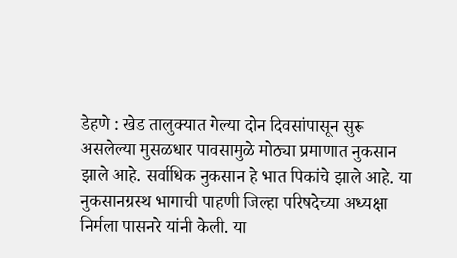डेहणे : खेड तालुक्यात गेल्या दोन दिवसांपासून सुरू असलेल्या मुसळधार पावसामुळे मोठ्या प्रमाणात नुकसान झाले आहे. सर्वाधिक नुकसान हे भात पिकांचे झाले आहे. या नुकसानग्रस्थ भागाची पाहणी जिल्हा परिषदेच्या अध्यक्षा निर्मला पासनरे यांनी केली. या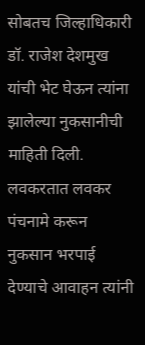सोबतच जिल्हाधिकारी डॉ. राजेश देशमुख यांची भेट घेऊन त्यांना झालेल्या नुकसानीची माहिती दिली. लवकरतात लवकर पंचनामे करून नुकसान भरपाई देण्याचे आवाहन त्यांनी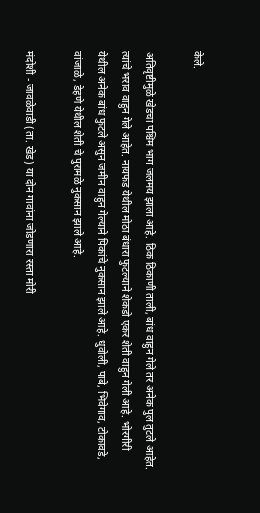केले.

अतिवृष्टीमुळे खेडचा पश्चिम भाग जलमय झाला आहे. ठिक ठिकाणी ताली, बांध वाहुन गेले तर अनेक पुल तुटले आहेत. त्यांचे भराव वाहुन गेले आहेत. नायफड येथील मोठा बंधारा फुटल्याने शेकडो एकर शेती वाहुन गेली आहे. भोरगीरी येथील अनेक बांध फुटले असुन जमीन वाहुन गेल्याने पिकांचे नुकसान झाले आहे. धुवोली, पाबे, भिवेगाव, टोकावडे, वांजाळे, डेहणे येथील शेती चे पुरामळे नुकसान झाले आहे.

मंदोशी - जावळेवाडी (ता. खेड) या दोन गावांना जोडणारा रस्ता मोरी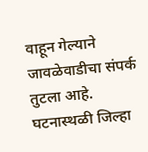वाहून गेल्याने जावळेवाडीचा संपर्क तुटला आहे. घटनास्थळी जिल्हा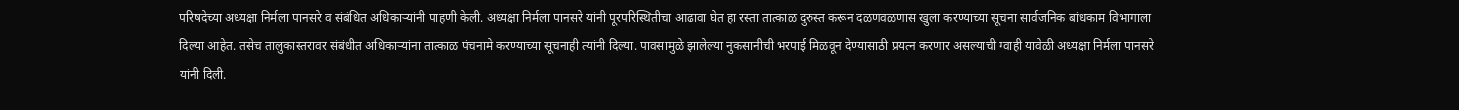परिषदेच्या अध्यक्षा निर्मला पानसरे व संबंधित अधिकाऱ्यांनी पाहणी केली. अध्यक्षा निर्मला पानसरे यांनी पूरपरिस्थितीचा आढावा घेत हा रस्ता तात्काळ दुरुस्त करून दळणवळणास खुला करण्याच्या सूचना सार्वजनिक बांधकाम विभागाला दिल्या आहेत. तसेच तालुकास्तरावर संबंधीत अधिकाऱ्यांना तात्काळ पंचनामे करण्याच्या सूचनाही त्यांनी दिल्या. पावसामुळे झालेल्या नुकसानीची भरपाई मिळवून देण्यासाठी प्रयत्न करणार असल्याची ग्वाही यावेळी अध्यक्षा निर्मला पानसरे यांनी दिली.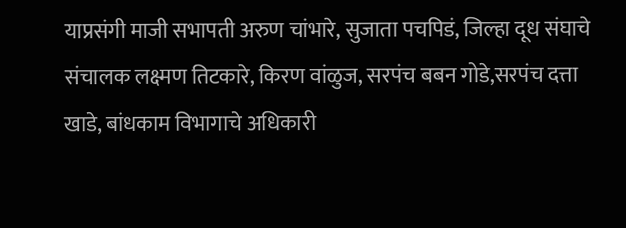याप्रसंगी माजी सभापती अरुण चांभारे, सुजाता पचपिडं, जिल्हा दूध संघाचे संचालक लक्ष्मण तिटकारे, किरण वांळुज, सरपंच बबन गोडे,सरपंच दत्ता खाडे, बांधकाम विभागाचे अधिकारी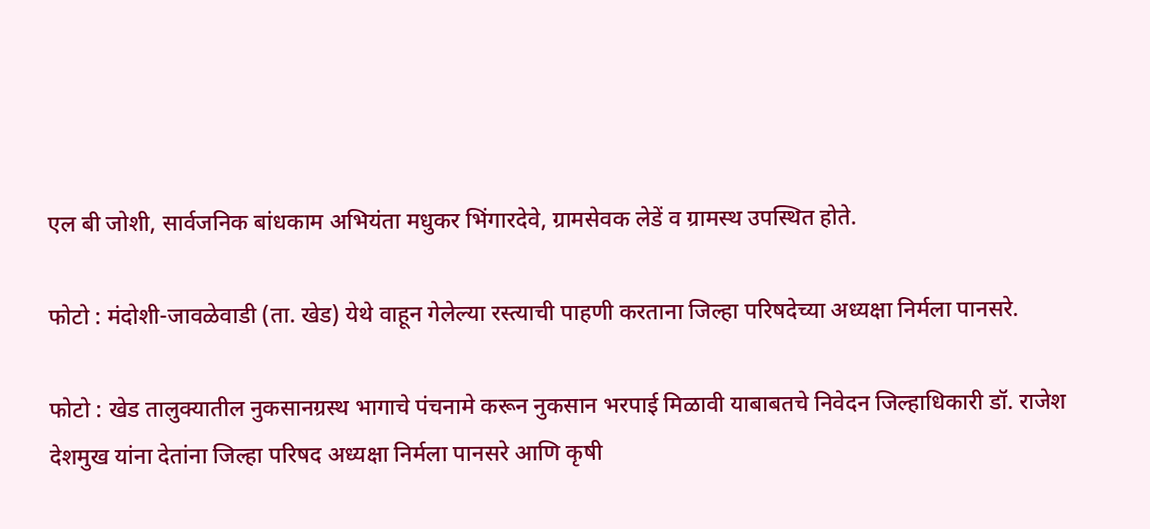एल बी जोशी, सार्वजनिक बांधकाम अभियंता मधुकर भिंगारदेवे, ग्रामसेवक लेडें व ग्रामस्थ उपस्थित होते.

फोटो : मंदोशी-जावळेवाडी (ता. खेड) येथे वाहून गेलेल्या रस्त्याची पाहणी करताना जिल्हा परिषदेच्या अध्यक्षा निर्मला पानसरे.

फोटो : खेड तालुक्यातील नुकसानग्रस्थ भागाचे पंचनामे करून नुकसान भरपाई मिळावी याबाबतचे निवेदन जिल्हाधिकारी डॉ. राजेश देशमुख यांना देतांना जिल्हा परिषद अध्यक्षा निर्मला पानसरे आणि कृषी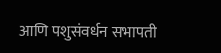आणि पशुसंवर्धन सभापती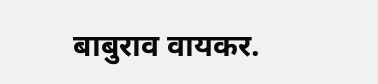बाबुराव वायकर.